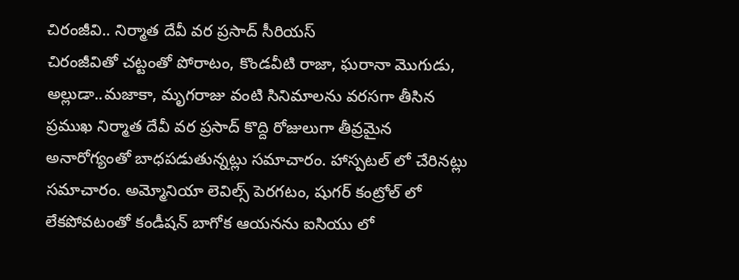చిరంజీవి.. నిర్మాత దేవీ వర ప్రసాద్ సీరియస్
చిరంజీవితో చట్టంతో పోరాటం, కొండవీటి రాజా, ఘరానా మొగుడు, అల్లుడా..మజాకా, మృగరాజు వంటి సినిమాలను వరసగా తీసిన ప్రముఖ నిర్మాత దేవీ వర ప్రసాద్ కొద్ది రోజులుగా తీవ్రమైన అనారోగ్యంతో బాధపడుతున్నట్లు సమాచారం. హాస్పటల్ లో చేరినట్లు సమాచారం. అమ్మోనియా లెవిల్స్ పెరగటం, షుగర్ కంట్రోల్ లో లేకపోవటంతో కండీషన్ బాగోక ఆయనను ఐసియు లో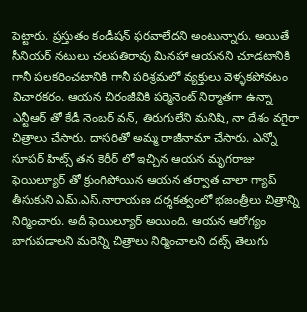పెట్టారు. ప్రస్తుతం కండీషన్ ఫరవాలేదని అంటున్నారు. అయితే సీనియర్ నటులు చలపతిరావు మినహా ఆయనని చూడటానికి గానీ పలకరించటానికి గానీ పరిశ్రమలో వ్యక్తులు వెళ్ళకపోవటం విచారకరం. ఆయన చిరంజీవికి పర్మెనెంట్ నిర్మాతగా ఉన్నా ఎన్టీఆర్ తో కేడీ నెంబర్ వన్, తిరుగులేని మనిషి, నా దేశం వగైరా చిత్రాలు చేసారు. దాసరితో అమ్మ రాజీనామా చేసారు. ఎన్నో సూపర్ హిట్స్ తన కెరీర్ లో ఇచ్చిన ఆయన మృగరాజు ఫెయిల్యూర్ తో క్రుంగిపోయిన ఆయన తర్వాత చాలా గ్యాప్ తీసుకుని ఎమ్.ఎస్.నారాయణ దర్శకత్వంలో భజంత్రీలు చిత్రాన్ని నిర్మించారు. అదీ ఫెయిల్యూర్ అయింది. ఆయన ఆరోగ్యం బాగుపడాలని మరెన్ని చిత్రాలు నిర్మించాలని దట్స్ తెలుగు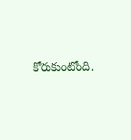కోరుకుంటోంది.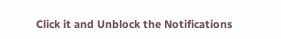Click it and Unblock the Notifications